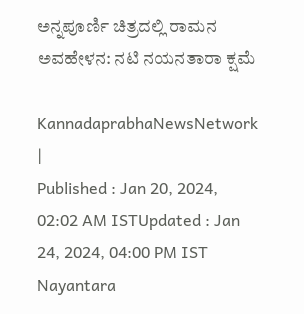ಅನ್ನಪೂರ್ಣಿ ಚಿತ್ರದಲ್ಲಿ ರಾಮನ ಅವಹೇಳನ: ನಟಿ ನಯನತಾರಾ ಕ್ಷಮೆ

KannadaprabhaNewsNetwork |
Published : Jan 20, 2024, 02:02 AM ISTUpdated : Jan 24, 2024, 04:00 PM IST
Nayantara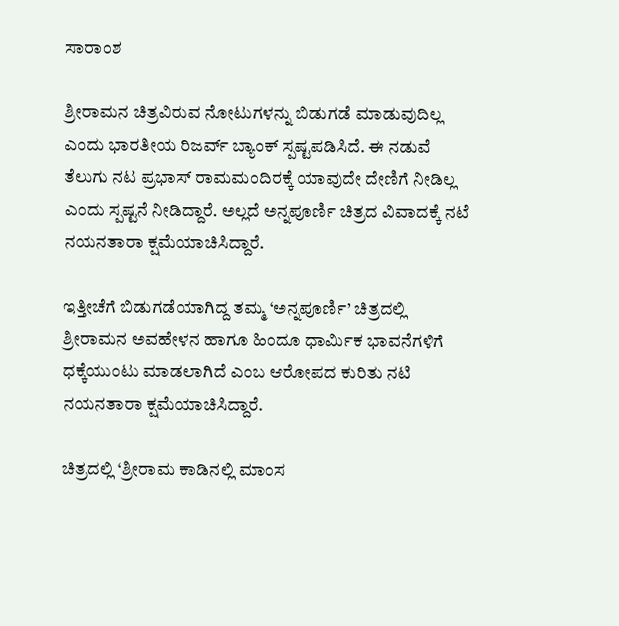ಸಾರಾಂಶ

ಶ್ರೀರಾಮನ ಚಿತ್ರವಿರುವ ನೋಟುಗಳನ್ನು ಬಿಡುಗಡೆ ಮಾಡುವುದಿಲ್ಲ ಎಂದು ಭಾರತೀಯ ರಿಜರ್ವ್‌ ಬ್ಯಾಂಕ್‌ ಸ್ಪಷ್ಟಪಡಿಸಿದೆ. ಈ ನಡುವೆ ತೆಲುಗು ನಟ ಪ್ರಭಾಸ್‌ ರಾಮಮಂದಿರಕ್ಕೆ ಯಾವುದೇ ದೇಣಿಗೆ ನೀಡಿಲ್ಲ ಎಂದು ಸ್ಪಷ್ಟನೆ ನೀಡಿದ್ದಾರೆ. ಅಲ್ಲದೆ ಅನ್ನಪೂರ್ಣಿ ಚಿತ್ರದ ವಿವಾದಕ್ಕೆ ನಟೆ ನಯನತಾರಾ ಕ್ಷಮೆಯಾಚಿಸಿದ್ದಾರೆ.

ಇತ್ತೀಚೆಗೆ ಬಿಡುಗಡೆಯಾಗಿದ್ದ ತಮ್ಮ ‘ಅನ್ನಪೂರ್ಣಿ’ ಚಿತ್ರದಲ್ಲಿ ಶ್ರೀರಾಮನ ಅವಹೇಳನ ಹಾಗೂ ಹಿಂದೂ ಧಾರ್ಮಿಕ ಭಾವನೆಗಳಿಗೆ ಧಕ್ಕೆಯುಂಟು ಮಾಡಲಾಗಿದೆ ಎಂಬ ಆರೋಪದ ಕುರಿತು ನಟಿ ನಯನತಾರಾ ಕ್ಷಮೆಯಾಚಿಸಿದ್ದಾರೆ.

ಚಿತ್ರದಲ್ಲಿ ‘ಶ್ರೀರಾಮ ಕಾಡಿನಲ್ಲಿ ಮಾಂಸ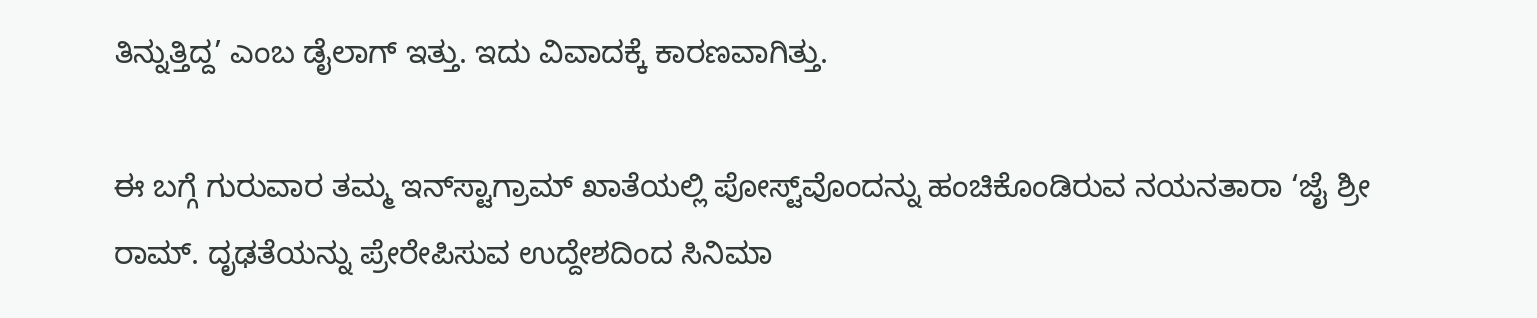ತಿನ್ನುತ್ತಿದ್ದ’ ಎಂಬ ಡೈಲಾಗ್‌ ಇತ್ತು. ಇದು ವಿವಾದಕ್ಕೆ ಕಾರಣವಾಗಿತ್ತು.

ಈ ಬಗ್ಗೆ ಗುರುವಾರ ತಮ್ಮ ಇನ್‌ಸ್ಟಾಗ್ರಾಮ್‌ ಖಾತೆಯಲ್ಲಿ ಪೋಸ್ಟ್‌ವೊಂದನ್ನು ಹಂಚಿಕೊಂಡಿರುವ ನಯನತಾರಾ ‘ಜೈ ಶ್ರೀ ರಾಮ್. ದೃಢತೆಯನ್ನು ಪ್ರೇರೇಪಿಸುವ ಉದ್ದೇಶದಿಂದ ಸಿನಿಮಾ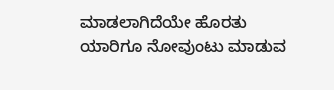ಮಾಡಲಾಗಿದೆಯೇ ಹೊರತು ಯಾರಿಗೂ ನೋವುಂಟು ಮಾಡುವ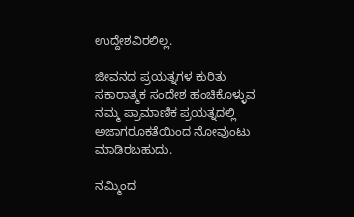ಉದ್ದೇಶವಿರಲಿಲ್ಲ.

ಜೀವನದ ಪ್ರಯತ್ನಗಳ ಕುರಿತು ಸಕಾರಾತ್ಮಕ ಸಂದೇಶ ಹಂಚಿಕೊಳ್ಳುವ ನಮ್ಮ ಪ್ರಾಮಾಣಿಕ ಪ್ರಯತ್ನದಲ್ಲಿ ಅಜಾಗರೂಕತೆಯಿಂದ ನೋವುಂಟು ಮಾಡಿರಬಹುದು.

ನಮ್ಮಿಂದ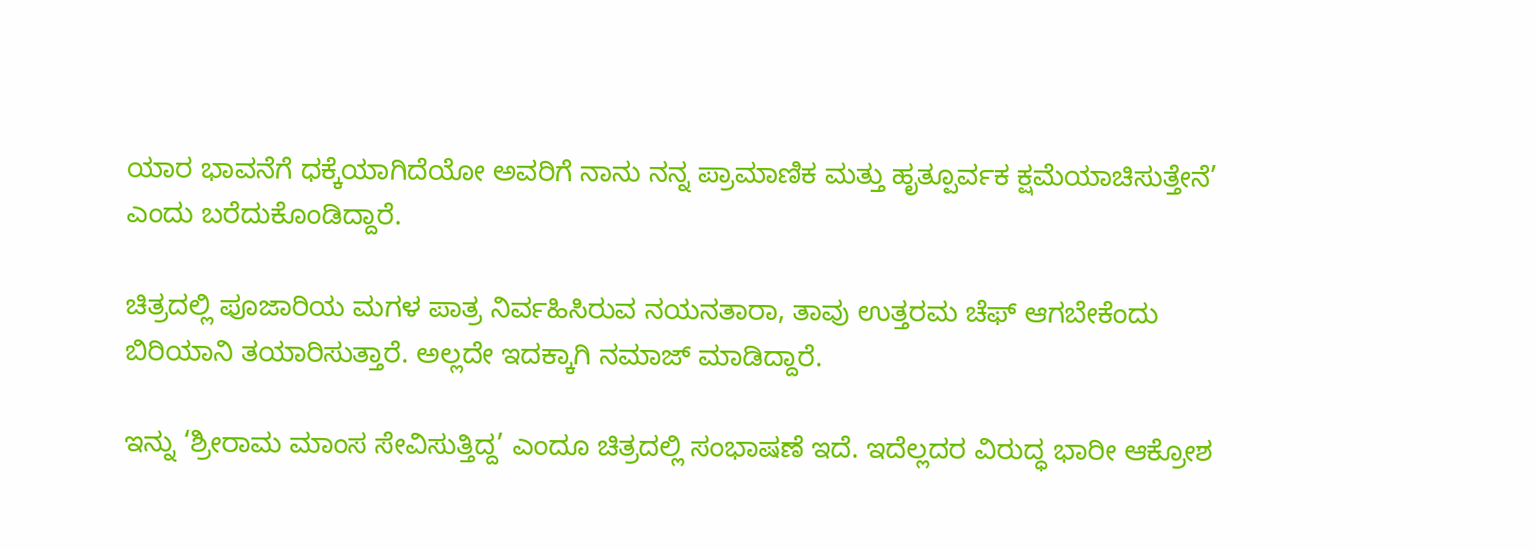ಯಾರ ಭಾವನೆಗೆ ಧಕ್ಕೆಯಾಗಿದೆಯೋ ಅವರಿಗೆ ನಾನು ನನ್ನ ಪ್ರಾಮಾಣಿಕ ಮತ್ತು ಹೃತ್ಪೂರ್ವಕ ಕ್ಷಮೆಯಾಚಿಸುತ್ತೇನೆ’ ಎಂದು ಬರೆದುಕೊಂಡಿದ್ದಾರೆ.

ಚಿತ್ರದಲ್ಲಿ ಪೂಜಾರಿಯ ಮಗಳ ಪಾತ್ರ ನಿರ್ವಹಿಸಿರುವ ನಯನತಾರಾ, ತಾವು ಉತ್ತರಮ ಚೆಫ್‌ ಆಗಬೇಕೆಂದು ಬಿರಿಯಾನಿ ತಯಾರಿಸುತ್ತಾರೆ. ಅಲ್ಲದೇ ಇದಕ್ಕಾಗಿ ನಮಾಜ್‌ ಮಾಡಿದ್ದಾರೆ.

ಇನ್ನು ‘ಶ್ರೀರಾಮ ಮಾಂಸ ಸೇವಿಸುತ್ತಿದ್ದ’ ಎಂದೂ ಚಿತ್ರದಲ್ಲಿ ಸಂಭಾಷಣೆ ಇದೆ. ಇದೆಲ್ಲದರ ವಿರುದ್ಧ ಭಾರೀ ಆಕ್ರೋಶ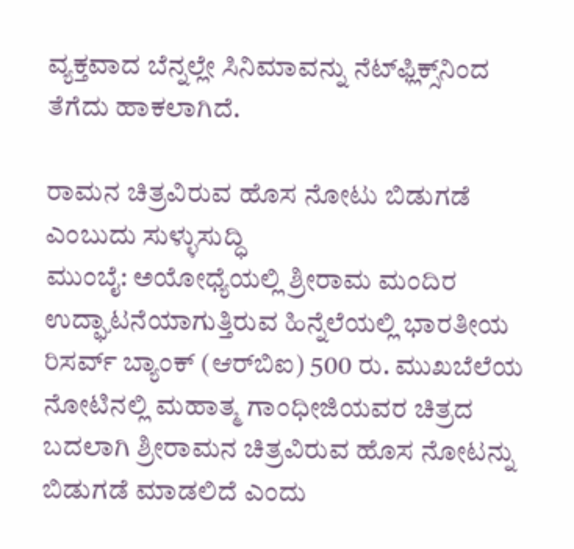ವ್ಯಕ್ತವಾದ ಬೆನ್ನಲ್ಲೇ ಸಿನಿಮಾವನ್ನು ನೆಟ್‌ಫ್ಲಿಕ್ಸ್‌ನಿಂದ ತೆಗೆದು ಹಾಕಲಾಗಿದೆ.

ರಾಮನ ಚಿತ್ರವಿರುವ ಹೊಸ ನೋಟು ಬಿಡುಗಡೆ ಎಂಬುದು ಸುಳ್ಳುಸುದ್ಧಿ
ಮುಂಬೈ: ಅಯೋಧ್ಯೆಯಲ್ಲಿ ಶ್ರೀರಾಮ ಮಂದಿರ ಉದ್ಘಾಟನೆಯಾಗುತ್ತಿರುವ ಹಿನ್ನೆಲೆಯಲ್ಲಿ ಭಾರತೀಯ ರಿಸರ್ವ್‌ ಬ್ಯಾಂಕ್‌ (ಆರ್‌ಬಿಐ) 500 ರು. ಮುಖಬೆಲೆಯ ನೋಟಿನಲ್ಲಿ ಮಹಾತ್ಮ ಗಾಂಧೀಜಿಯವರ ಚಿತ್ರದ ಬದಲಾಗಿ ಶ್ರೀರಾಮನ ಚಿತ್ರವಿರುವ ಹೊಸ ನೋಟನ್ನು ಬಿಡುಗಡೆ ಮಾಡಲಿದೆ ಎಂದು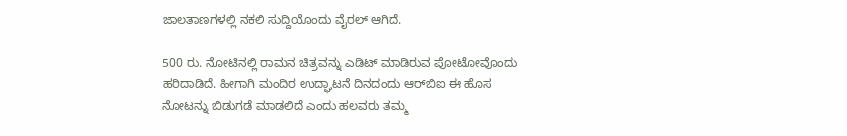ಜಾಲತಾಣಗಳಲ್ಲಿ ನಕಲಿ ಸುದ್ದಿಯೊಂದು ವೈರಲ್‌ ಆಗಿದೆ.

500 ರು. ನೋಟಿನಲ್ಲಿ ರಾಮನ ಚಿತ್ರವನ್ನು ಎಡಿಟ್‌ ಮಾಡಿರುವ ಪೋಟೋವೊಂದು ಹರಿದಾಡಿದೆ. ಹೀಗಾಗಿ ಮಂದಿರ ಉದ್ಘಾಟನೆ ದಿನದಂದು ಆರ್‌ಬಿಐ ಈ ಹೊಸ ನೋಟನ್ನು ಬಿಡುಗಡೆ ಮಾಡಲಿದೆ ಎಂದು ಹಲವರು ತಮ್ಮ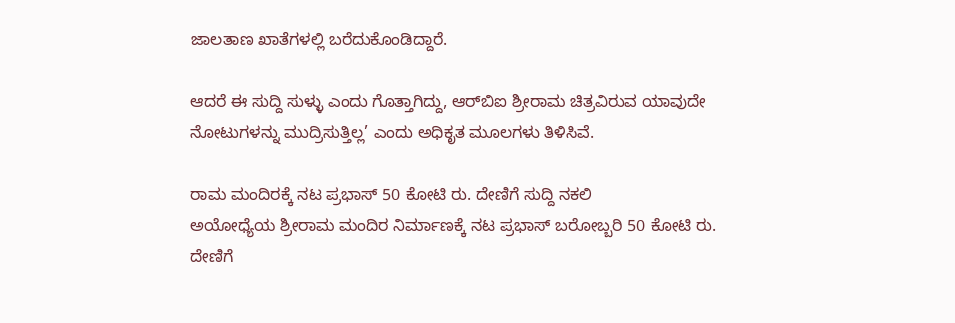ಜಾಲತಾಣ ಖಾತೆಗಳಲ್ಲಿ ಬರೆದುಕೊಂಡಿದ್ದಾರೆ.

ಆದರೆ ಈ ಸುದ್ದಿ ಸುಳ್ಳು ಎಂದು ಗೊತ್ತಾಗಿದ್ದು, ಆರ್‌ಬಿಐ ಶ್ರೀರಾಮ ಚಿತ್ರವಿರುವ ಯಾವುದೇ ನೋಟುಗಳನ್ನು ಮುದ್ರಿಸುತ್ತಿಲ್ಲ’ ಎಂದು ಅಧಿಕೃತ ಮೂಲಗಳು ತಿಳಿಸಿವೆ.

ರಾಮ ಮಂದಿರಕ್ಕೆ ನಟ ಪ್ರಭಾಸ್ 50 ಕೋಟಿ ರು. ದೇಣಿಗೆ ಸುದ್ದಿ ನಕಲಿ
ಅಯೋಧ್ಯೆಯ ಶ್ರೀರಾಮ ಮಂದಿರ ನಿರ್ಮಾಣಕ್ಕೆ ನಟ ಪ್ರಭಾಸ್‌ ಬರೋಬ್ಬರಿ 50 ಕೋಟಿ ರು. ದೇಣಿಗೆ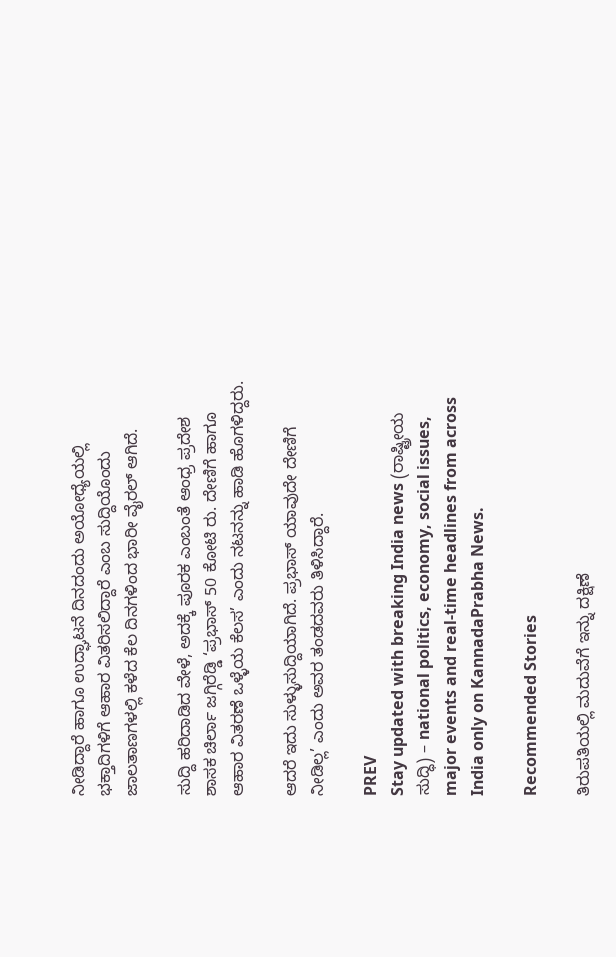ನೀಡಿದ್ದಾರೆ ಹಾಗೂ ಉದ್ಘಾಟನೆ ದಿನದಂದು ಅಯೋಧ್ಯೆಯಲ್ಲಿ ಭಕ್ತಾದಿಗಳಿಗೆ ಆಹಾರ ವಿತರಿಸಲಿದ್ದಾರೆ ಎಂಬ ಸುದ್ದಿಯೊಂದು ಜಾಲತಾಣಗಳಲ್ಲಿ ಕಳೆದ ಕೆಲ ದಿನಗಳಿಂದ ಭಾರೀ ವೈರಲ್‌ ಆಗಿದೆ.

ಸುದ್ದಿ ಹರಿದಾಡಿದ ವೇಳೆ, ಅದಕ್ಕೆ ಪೂರಕ ಎಂಬಂತೆ ಆಂಧ್ರ ಪ್ರದೇಶ ಶಾಸಕ ಚಿರ್ಲಾ ಜಗ್ಗಿರೆಡ್ಡಿ ‘ಪ್ರಭಾಸ್‌ 50 ಕೋಟಿ ರು. ದೇಣಿಗೆ ಹಾಗೂ ಆಹಾರ ವಿತರಣೆ ಒಳ್ಳೆಯ ಕೆಲಸ’ ಎಂದು ನಟನನ್ನು ಹಾಡಿ ಹೊಗಳಿದ್ದರು.

ಆದರೆ ಇದು ಸುಳ್ಳುಸುದ್ದಿಯಾಗಿದೆ. ಪ್ರಭಾಸ್‌ ಯಾವುದೇ ದೇಣಿಗೆ ನೀಡಿಲ್ಲ’ ಎಂದು ಅವರ ತಂಡದವರು ತಿಳಿಸಿದ್ದಾರೆ.

PREV
Stay updated with breaking India news (ರಾಷ್ಟ್ರೀಯ ಸುದ್ಧಿ) – national politics, economy, social issues, major events and real‑time headlines from across India only on KannadaPrabha News.

Recommended Stories

ತಿರುಪತಿಯಲ್ಲಿ ಮದುವೆಗೆ ಇನ್ನು ದಕ್ಷಿಣೆ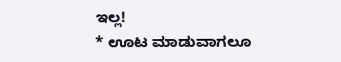ಇಲ್ಲ!
* ಊಟ ಮಾಡುವಾಗಲೂ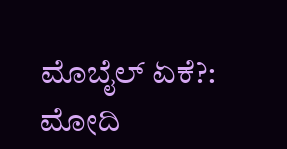ಮೊಬೈಲ್ ಏಕೆ?: ಮೋದಿ